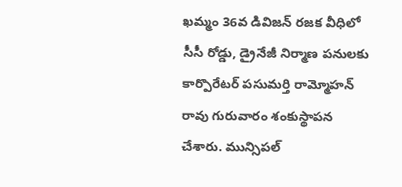ఖమ్మం 36వ డివిజన్ రజక వీధిలో సీసీ రోడ్డు, డ్రైనేజీ నిర్మాణ పనులకు కార్పొరేటర్ పసుమర్తి రామ్మోహన్ రావు గురువారం శంకుస్థాపన చేశారు. మున్సిపల్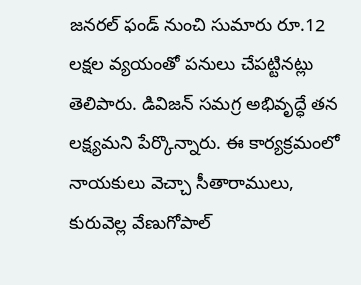జనరల్ ఫండ్ నుంచి సుమారు రూ.12 లక్షల వ్యయంతో పనులు చేపట్టినట్లు తెలిపారు. డివిజన్ సమగ్ర అభివృద్ధే తన లక్ష్యమని పేర్కొన్నారు. ఈ కార్యక్రమంలో నాయకులు వెచ్చా సీతారాములు, కురువెల్ల వేణుగోపాల్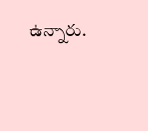ఉన్నారు.